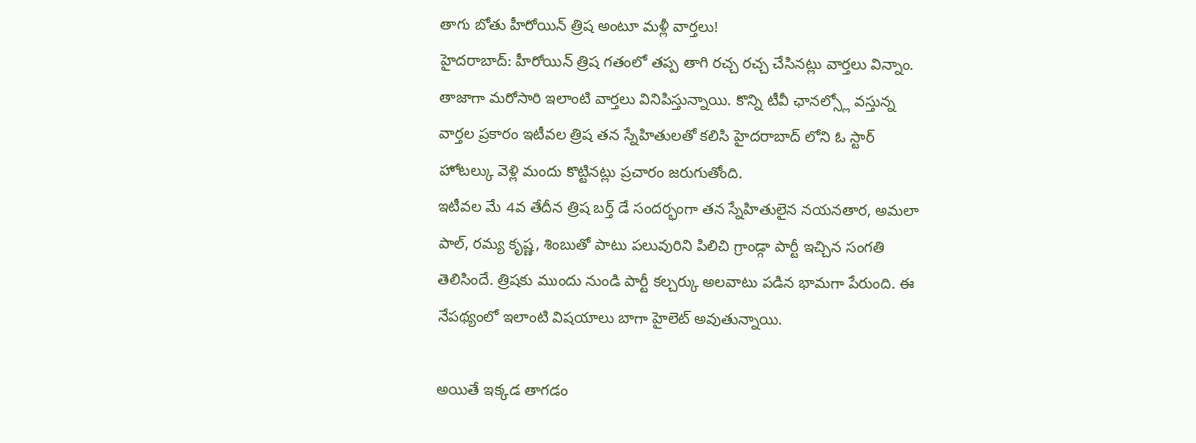తాగు బోతు హీరోయిన్ త్రిష అంటూ మళ్లీ వార్తలు!
హైదరాబాద్: హీరోయిన్ త్రిష గతంలో తప్ప తాగి రచ్చ రచ్చ చేసినట్లు వార్తలు విన్నాం. తాజాగా మరోసారి ఇలాంటి వార్తలు వినిపిస్తున్నాయి. కొన్ని టీవీ ఛానల్స్లో వస్తున్న వార్తల ప్రకారం ఇటీవల త్రిష తన స్నేహితులతో కలిసి హైదరాబాద్ లోని ఓ స్టార్ హోటల్కు వెళ్లి మందు కొట్టినట్లు ప్రచారం జరుగుతోంది.
ఇటీవల మే 4వ తేదీన త్రిష బర్త్ డే సందర్భంగా తన స్నేహితులైన నయనతార, అమలా పాల్, రమ్య కృష్ణ, శింబుతో పాటు పలువురిని పిలిచి గ్రాండ్గా పార్టీ ఇచ్చిన సంగతి తెలిసిందే. త్రిషకు ముందు నుండి పార్టీ కల్చర్కు అలవాటు పడిన భామగా పేరుంది. ఈ నేపథ్యంలో ఇలాంటి విషయాలు బాగా హైలెట్ అవుతున్నాయి.

అయితే ఇక్కడ తాగడం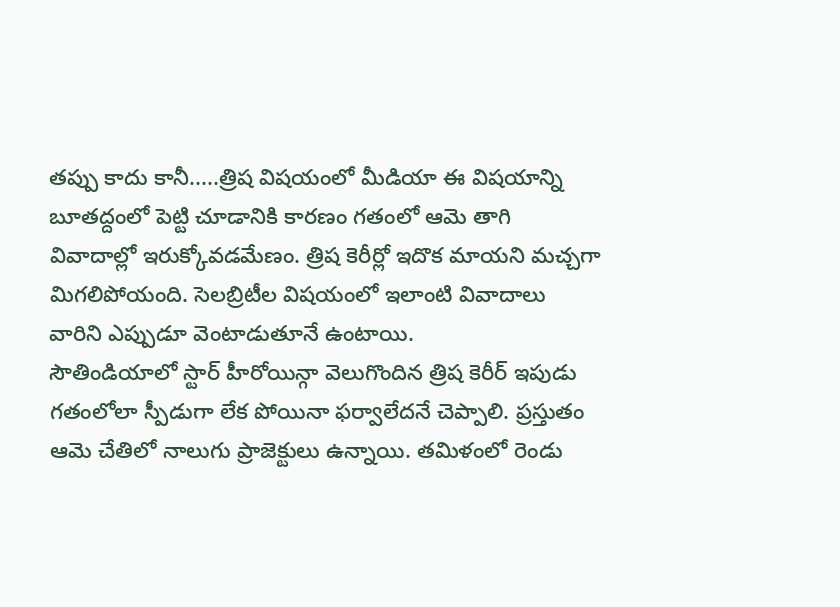తప్పు కాదు కానీ.....త్రిష విషయంలో మీడియా ఈ విషయాన్ని బూతద్దంలో పెట్టి చూడానికి కారణం గతంలో ఆమె తాగి వివాదాల్లో ఇరుక్కోవడమేణం. త్రిష కెరీర్లో ఇదొక మాయని మచ్చగా మిగలిపోయంది. సెలబ్రిటీల విషయంలో ఇలాంటి వివాదాలు వారిని ఎప్పుడూ వెంటాడుతూనే ఉంటాయి.
సౌతిండియాలో స్టార్ హీరోయిన్గా వెలుగొందిన త్రిష కెరీర్ ఇపుడు గతంలోలా స్పీడుగా లేక పోయినా ఫర్వాలేదనే చెప్పాలి. ప్రస్తుతం ఆమె చేతిలో నాలుగు ప్రాజెక్టులు ఉన్నాయి. తమిళంలో రెండు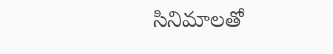సినిమాలతో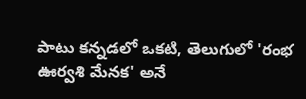పాటు కన్నడలో ఒకటి, తెలుగులో 'రంభ ఊర్వశి మేనక' అనే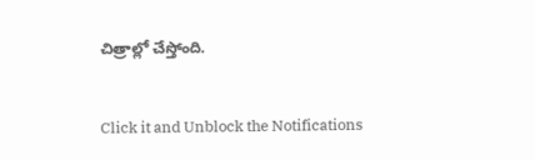చిత్రాల్లో చేస్తోంది.


Click it and Unblock the Notifications